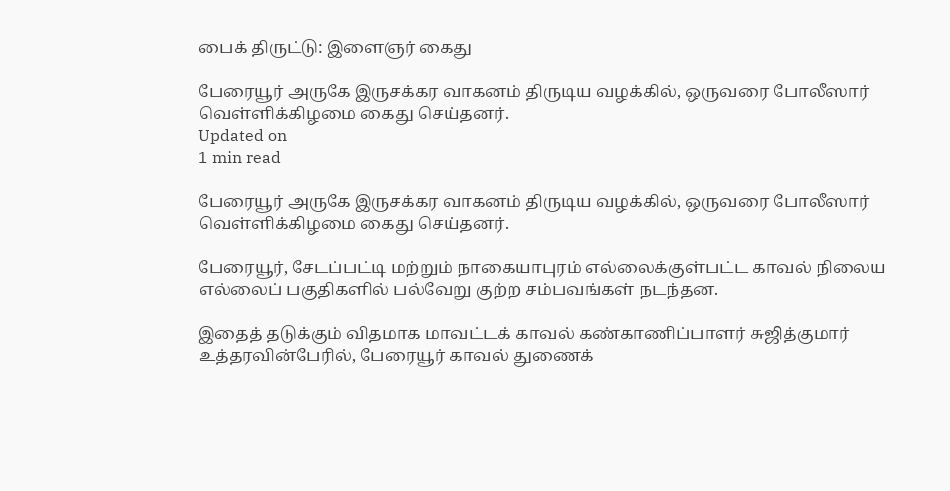பைக் திருட்டு: இளைஞர் கைது

பேரையூர் அருகே இருசக்கர வாகனம் திருடிய வழக்கில், ஒருவரை போலீஸார் வெள்ளிக்கிழமை கைது செய்தனர்.
Updated on
1 min read

பேரையூர் அருகே இருசக்கர வாகனம் திருடிய வழக்கில், ஒருவரை போலீஸார் வெள்ளிக்கிழமை கைது செய்தனர்.

பேரையூர், சேடப்பட்டி மற்றும் நாகையாபுரம் எல்லைக்குள்பட்ட காவல் நிலைய எல்லைப் பகுதிகளில் பல்வேறு குற்ற சம்பவங்கள் நடந்தன.

இதைத் தடுக்கும் விதமாக மாவட்டக் காவல் கண்காணிப்பாளர் சுஜித்குமார் உத்தரவின்பேரில், பேரையூர் காவல் துணைக்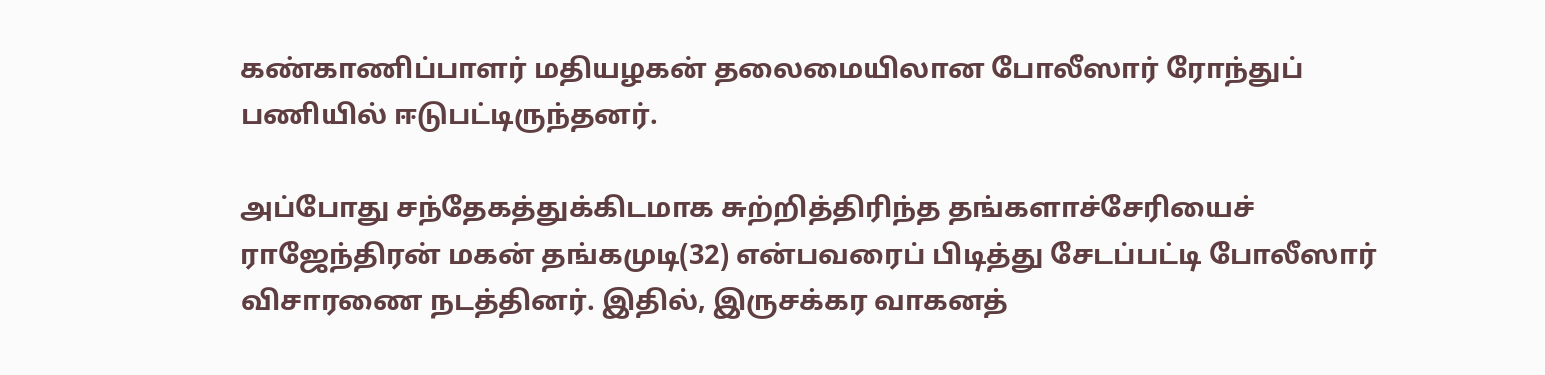கண்காணிப்பாளர் மதியழகன் தலைமையிலான போலீஸார் ரோந்துப் பணியில் ஈடுபட்டிருந்தனர்.

அப்போது சந்தேகத்துக்கிடமாக சுற்றித்திரிந்த தங்களாச்சேரியைச் ராஜேந்திரன் மகன் தங்கமுடி(32) என்பவரைப் பிடித்து சேடப்பட்டி போலீஸார் விசாரணை நடத்தினர். இதில், இருசக்கர வாகனத்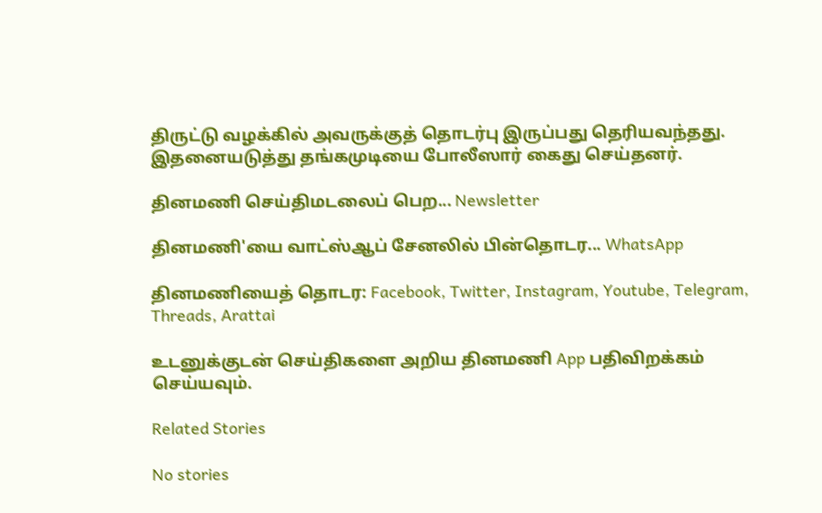திருட்டு வழக்கில் அவருக்குத் தொடர்பு இருப்பது தெரியவந்தது. இதனையடுத்து தங்கமுடியை போலீஸார் கைது செய்தனர்.

தினமணி செய்திமடலைப் பெற... Newsletter

தினமணி'யை வாட்ஸ்ஆப் சேனலில் பின்தொடர... WhatsApp

தினமணியைத் தொடர: Facebook, Twitter, Instagram, Youtube, Telegram, Threads, Arattai

உடனுக்குடன் செய்திகளை அறிய தினமணி App பதிவிறக்கம் செய்யவும்.

Related Stories

No stories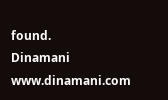found.
Dinamani
www.dinamani.com